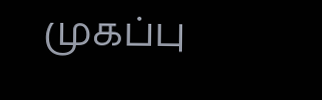முகப்பு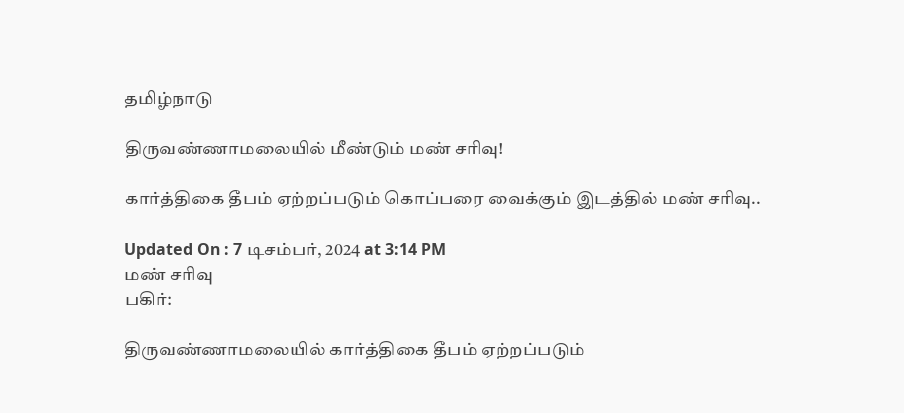தமிழ்நாடு

திருவண்ணாமலையில் மீண்டும் மண் சரிவு!

கார்த்திகை தீபம் ஏற்றப்படும் கொப்பரை வைக்கும் இடத்தில் மண் சரிவு..

Updated On : 7 டிசம்பர், 2024 at 3:14 PM
மண் சரிவு
பகிர்:

திருவண்ணாமலையில் கார்த்திகை தீபம் ஏற்றப்படும்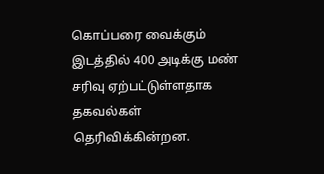கொப்பரை வைக்கும் இடத்தில் 400 அடிக்கு மண் சரிவு ஏற்பட்டுள்ளதாக தகவல்கள் தெரிவிக்கின்றன.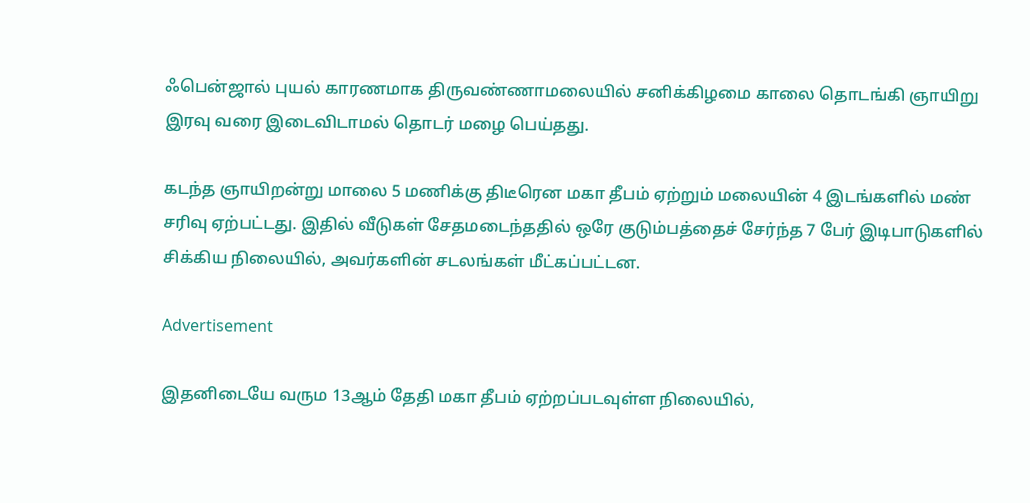ஃபென்ஜால் புயல் காரணமாக திருவண்ணாமலையில் சனிக்கிழமை காலை தொடங்கி ஞாயிறு இரவு வரை இடைவிடாமல் தொடர் மழை பெய்தது.

கடந்த ஞாயிறன்று மாலை 5 மணிக்கு திடீரென மகா தீபம் ஏற்றும் மலையின் 4 இடங்களில் மண் சரிவு ஏற்பட்டது. இதில் வீடுகள் சேதமடைந்ததில் ஒரே குடும்பத்தைச் சேர்ந்த 7 பேர் இடிபாடுகளில் சிக்கிய நிலையில், அவர்களின் சடலங்கள் மீட்கப்பட்டன.

Advertisement

இதனிடையே வரும 13ஆம் தேதி மகா தீபம் ஏற்றப்படவுள்ள நிலையில்,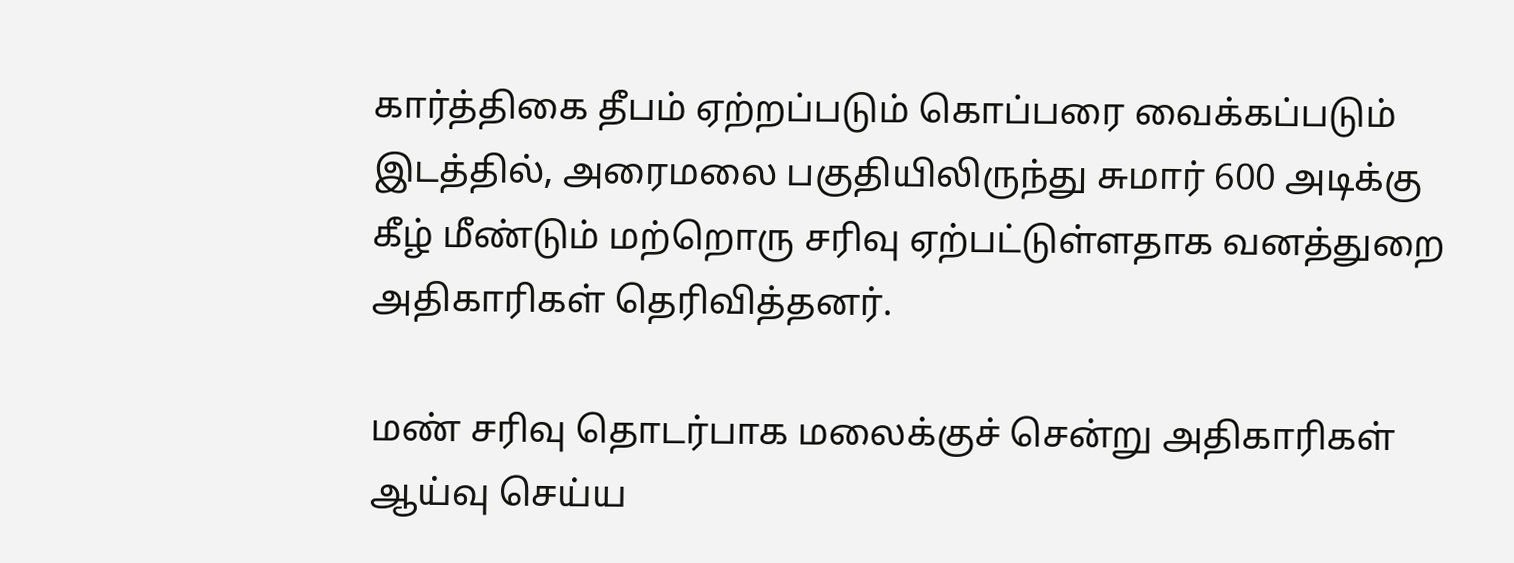கார்த்திகை தீபம் ஏற்றப்படும் கொப்பரை வைக்கப்படும் இடத்தில், அரைமலை பகுதியிலிருந்து சுமார் 600 அடிக்கு கீழ் மீண்டும் மற்றொரு சரிவு ஏற்பட்டுள்ளதாக வனத்துறை அதிகாரிகள் தெரிவித்தனர்.

மண் சரிவு தொடர்பாக மலைக்குச் சென்று அதிகாரிகள் ஆய்வு செய்ய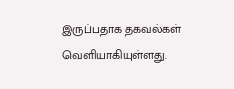இருப்பதாக தகவல்கள் வெளியாகியுள்ளது.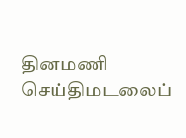தினமணி செய்திமடலைப்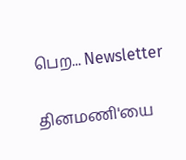பெற... Newsletter

தினமணி'யை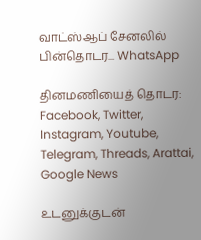வாட்ஸ்ஆப் சேனலில் பின்தொடர... WhatsApp

தினமணியைத் தொடர: Facebook, Twitter, Instagram, Youtube, Telegram, Threads, Arattai, Google News

உடனுக்குடன்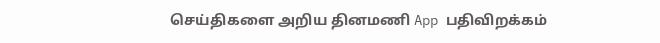செய்திகளை அறிய தினமணி App பதிவிறக்கம்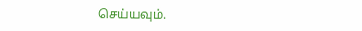செய்யவும்.